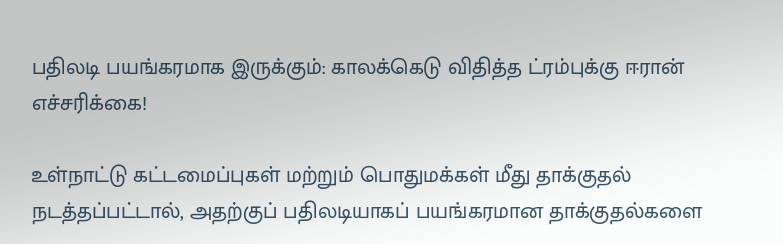பதிலடி பயங்கரமாக இருக்கும்: காலக்கெடு விதித்த ட்ரம்புக்கு ஈரான் எச்சரிக்கை!

உள்நாட்டு கட்டமைப்புகள் மற்றும் பொதுமக்கள் மீது தாக்குதல் நடத்தப்பட்டால், அதற்குப் பதிலடியாகப் பயங்கரமான தாக்குதல்களை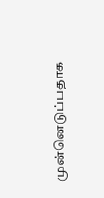முன்னெடுப்பதாக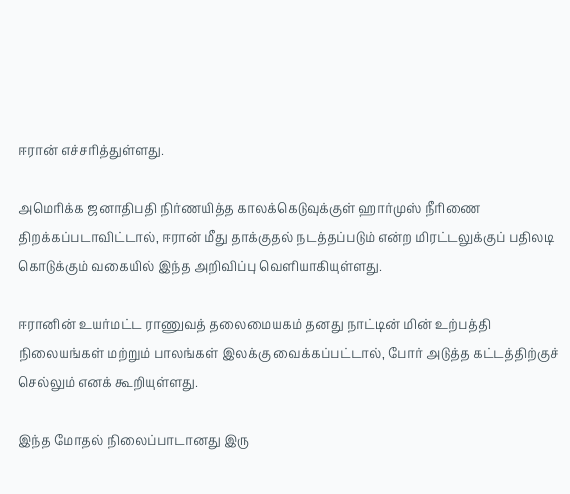ஈரான் எச்சரித்துள்ளது.

அமெரிக்க ஜனாதிபதி நிர்ணயித்த காலக்கெடுவுக்குள் ஹார்முஸ் நீரிணை திறக்கப்படாவிட்டால், ஈரான் மீது தாக்குதல் நடத்தப்படும் என்ற மிரட்டலுக்குப் பதிலடி கொடுக்கும் வகையில் இந்த அறிவிப்பு வெளியாகியுள்ளது.

ஈரானின் உயர்மட்ட ராணுவத் தலைமையகம் தனது நாட்டின் மின் உற்பத்தி நிலையங்கள் மற்றும் பாலங்கள் இலக்கு வைக்கப்பட்டால், போர் அடுத்த கட்டத்திற்குச் செல்லும் எனக் கூறியுள்ளது.

இந்த மோதல் நிலைப்பாடானது இரு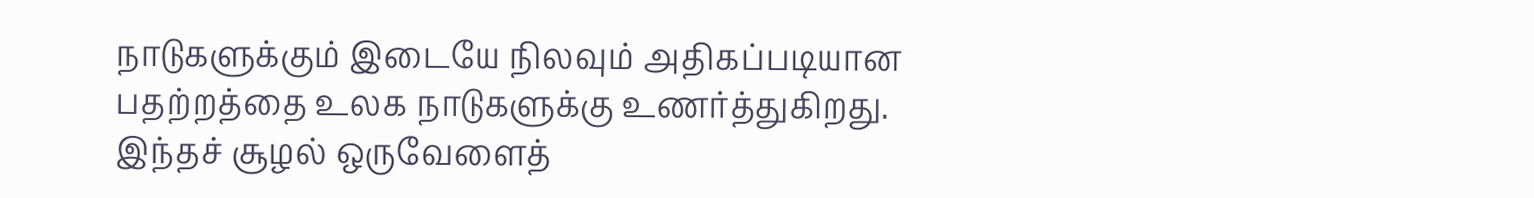நாடுகளுக்கும் இடையே நிலவும் அதிகப்படியான பதற்றத்தை உலக நாடுகளுக்கு உணர்த்துகிறது. இந்தச் சூழல் ஒருவேளைத்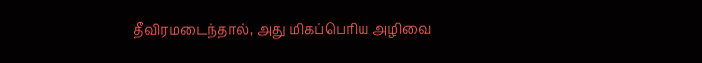தீவிரமடைந்தால், அது மிகப்பெரிய அழிவை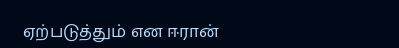ஏற்படுத்தும் என ஈரான்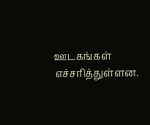ஊடகங்கள் எச்சரித்துள்ளன.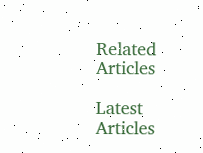Related Articles

Latest Articles